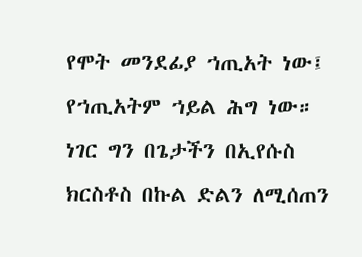የሞት መንደፊያ ኀጢአት ነው፤ የኀጢአትም ኀይል ሕግ ነው። ነገር ግን በጌታችን በኢየሱስ ክርስቶስ በኩል ድልን ለሚሰጠን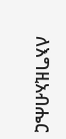ለእግዚአብሔር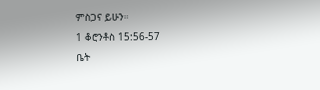ምስጋና ይሁን።
1 ቆሮንቶስ 15:56-57
ቤት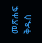መጽሐፍ ቅዱስ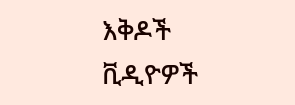እቅዶች
ቪዲዮዎች